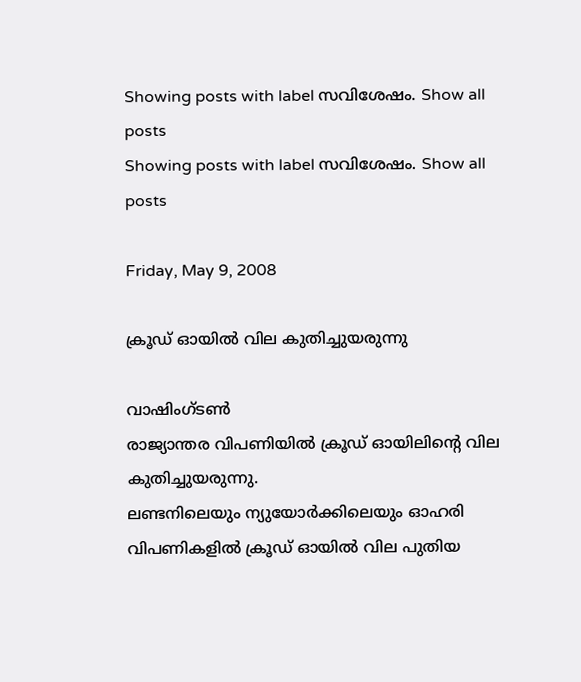Showing posts with label സവിശേഷം. Show all posts
Showing posts with label സവിശേഷം. Show all posts

Friday, May 9, 2008

ക്രൂഡ് ഓയില്‍ വില കുതിച്ചുയരുന്നു

വാഷിംഗ്ടണ്‍
രാജ്യാന്തര വിപണിയില്‍ ക്രൂഡ് ഓയിലിന്‍റെ വില കുതിച്ചുയരുന്നു.
ലണ്ടനിലെയും ന്യുയോര്‍ക്കിലെയും ഓഹരി വിപണികളില്‍ ക്രൂഡ് ഓയില്‍ വില പുതിയ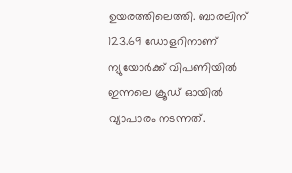ഉയരത്തിലെത്തി. ബാരലിന് 123.69 ഡോളറിനാണ് ന്യുയോര്‍ക്ക് വിപണിയില്‍ ഇന്നലെ ക്രൂഡ് ഓയില്‍ വ്യാപാരം നടന്നത്.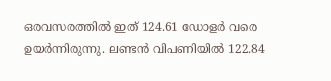ഒരവസരത്തില്‍ ഇത് 124.61 ഡോളര്‍ വരെ ഉയര്‍ന്നിരുന്നു. ലണ്ടന്‍ വിപണിയില്‍ 122.84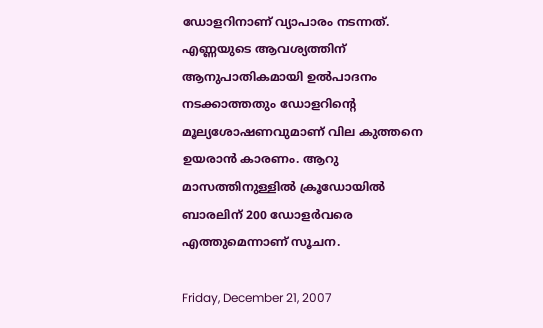ഡോളറിനാണ് വ്യാപാരം നടന്നത്.
എണ്ണയുടെ ആവശ്യത്തിന് ആനുപാതികമായി ഉല്‍പാദനം നടക്കാത്തതും ഡോളറിന്‍റെ മൂല്യശോഷണവുമാണ് വില കുത്തനെ ഉയരാന്‍ കാരണം. ആറു മാസത്തിനുള്ളില്‍ ക്രൂഡോയില്‍ ബാരലിന് 200 ഡോളര്‍വരെ എത്തുമെന്നാണ് സൂചന.

Friday, December 21, 2007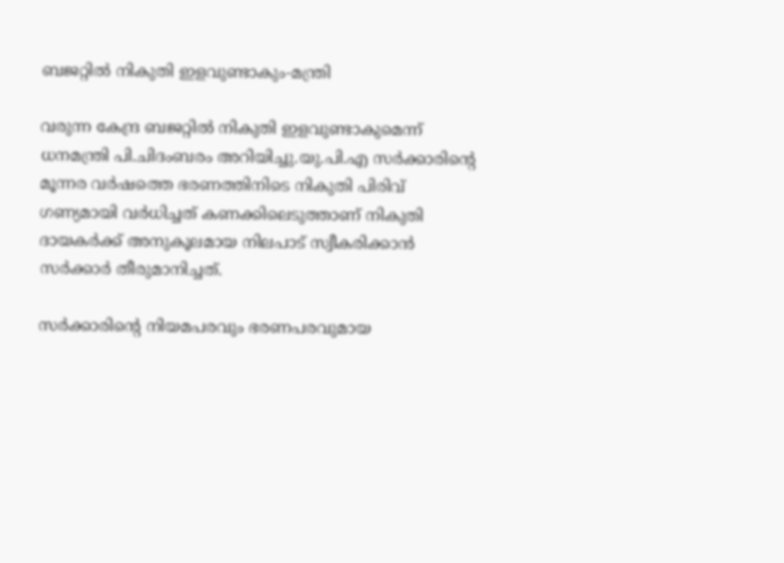ബജറ്റില്‍ നികുതി ഇളവുണ്ടാകും-മന്ത്രി

വരുന്ന കേന്ദ്ര ബജറ്റില്‍ നികുതി ഇളവുണ്ടാകുമെന്ന് ധനമന്ത്രി പി.ചിദംബരം അറിയിച്ചു.യു.പി.എ സര്‍ക്കാരിന്‍റെ മൂന്നര വര്‍ഷത്തെ ഭരണത്തിനിടെ നികുതി പിരിവ് ഗണ്യമായി വര്‍ധിച്ചത് കണക്കിലെടുത്താണ് നികുതി ദായകര്‍ക്ക് അനുകൂലമായ നിലപാട് സ്വീകരിക്കാന്‍ സര്‍ക്കാര്‍ തീരുമാനിച്ചത്.

സര്‍ക്കാരിന്‍റെ നിയമപരവും ഭരണപരവുമായ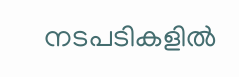നടപടികളില്‍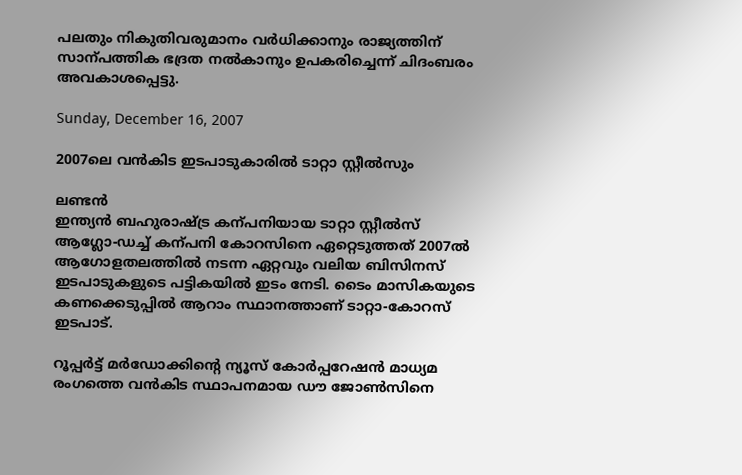പലതും നികുതിവരുമാനം വര്‍ധിക്കാനും രാജ്യത്തിന് സാന്പത്തിക ഭദ്രത നല്‍കാനും ഉപകരിച്ചെന്ന് ചിദംബരം അവകാശപ്പെട്ടു.

Sunday, December 16, 2007

2007ലെ വന്‍കിട ഇടപാടുകാരില്‍ ടാറ്റാ സ്റ്റീല്‍സും

ലണ്ടന്‍
ഇന്ത്യന്‍ ബഹുരാഷ്ട്ര കന്പനിയായ ടാറ്റാ സ്റ്റീല്‍സ് ആഗ്ലോ-ഡച്ച് കന്പനി കോറസിനെ ഏറ്റെടുത്തത് 2007ല്‍ ആഗോളതലത്തില്‍ നടന്ന ഏറ്റവും വലിയ ബിസിനസ് ഇടപാടുകളുടെ പട്ടികയില്‍ ഇടം നേടി. ടൈം മാസികയുടെ കണക്കെടുപ്പില്‍ ആറാം സ്ഥാനത്താണ് ടാറ്റാ-കോറസ് ഇടപാട്.

റൂപ്പര്‍ട്ട് മര്‍ഡോക്കിന്‍റെ ന്യൂസ് കോര്‍പ്പറേഷന്‍ മാധ്യമ രംഗത്തെ വന്‍കിട സ്ഥാപനമായ ഡൗ ജോണ്‍സിനെ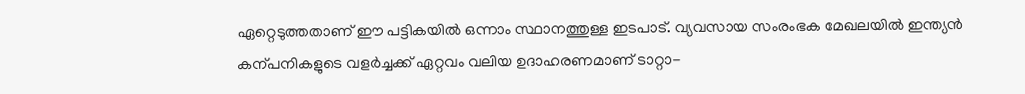ഏറ്റെടുത്തതാണ് ഈ പട്ടികയില്‍ ഒന്നാം സ്ഥാനത്തുള്ള ഇടപാട്. വ്യവസായ സംരംഭക മേഖലയില്‍ ഇന്ത്യന്‍ കന്പനികളുടെ വളര്‍ച്ചക്ക് ഏറ്റവം വലിയ ഉദാഹരണമാണ് ടാറ്റാ-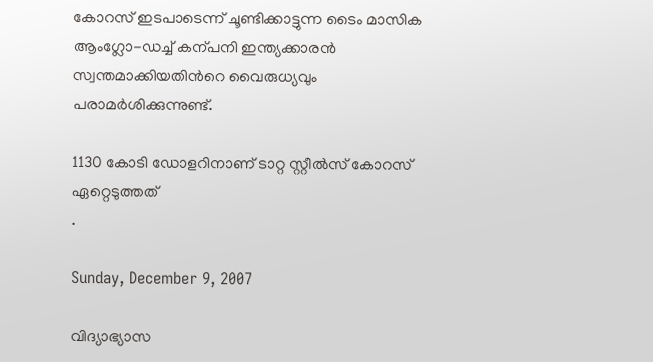കോറസ് ഇടപാടെന്ന് ചൂണ്ടിക്കാട്ടുന്ന ടൈം മാസിക ആംഗ്ലോ-ഡച്ച് കന്പനി ഇന്ത്യക്കാരന്‍ സ്വന്തമാക്കിയതിന്‍റെ വൈരുധ്യവും പരാമര്‍ശിക്കുന്നുണ്ട്.

1130 കോടി ഡോളറിനാണ് ടാറ്റ സ്റ്റീല്‍സ് കോറസ് ഏറ്റെടുത്തത്
.

Sunday, December 9, 2007

വിദ്യാഭ്യാസ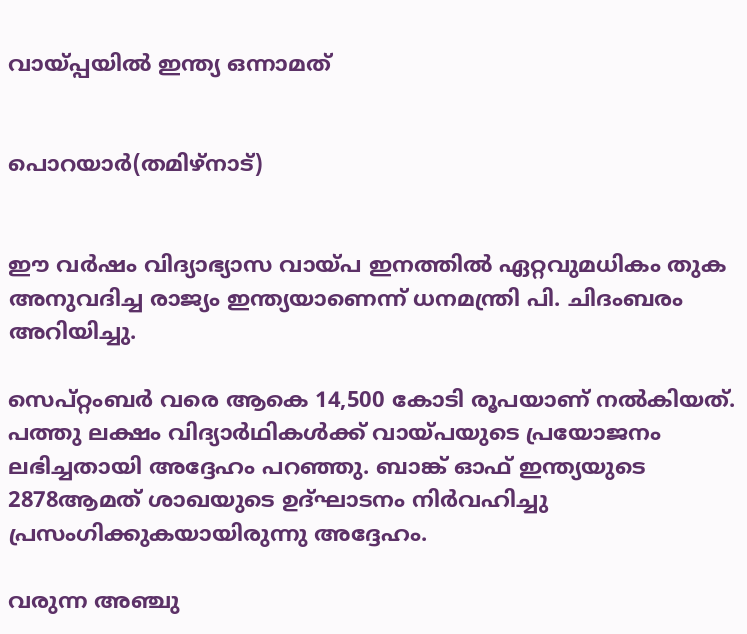വായ്പ്പയില്‍ ഇന്ത്യ ഒന്നാമത്


പൊറയാര്‍(തമിഴ്നാട്)


ഈ വര്‍ഷം വിദ്യാഭ്യാസ വായ്പ ഇനത്തില്‍ ഏറ്റവുമധികം തുക അനുവദിച്ച രാജ്യം ഇന്ത്യയാണെന്ന് ധനമന്ത്രി പി. ചിദംബരം അറിയിച്ചു.

സെപ്റ്റംബര്‍ വരെ ആകെ 14,500 കോടി രൂപയാണ് നല്‍കിയത്. പത്തു ലക്ഷം വിദ്യാര്‍ഥികള്‍ക്ക് വായ്പയുടെ പ്രയോജനം ലഭിച്ചതായി അദ്ദേഹം പറഞ്ഞു. ബാങ്ക് ഓഫ് ഇന്ത്യയുടെ 2878ആമത് ശാഖയുടെ ഉദ്ഘാടനം നിര്‍വഹിച്ചു പ്രസംഗിക്കുകയായിരുന്നു അദ്ദേഹം.

വരുന്ന അഞ്ചു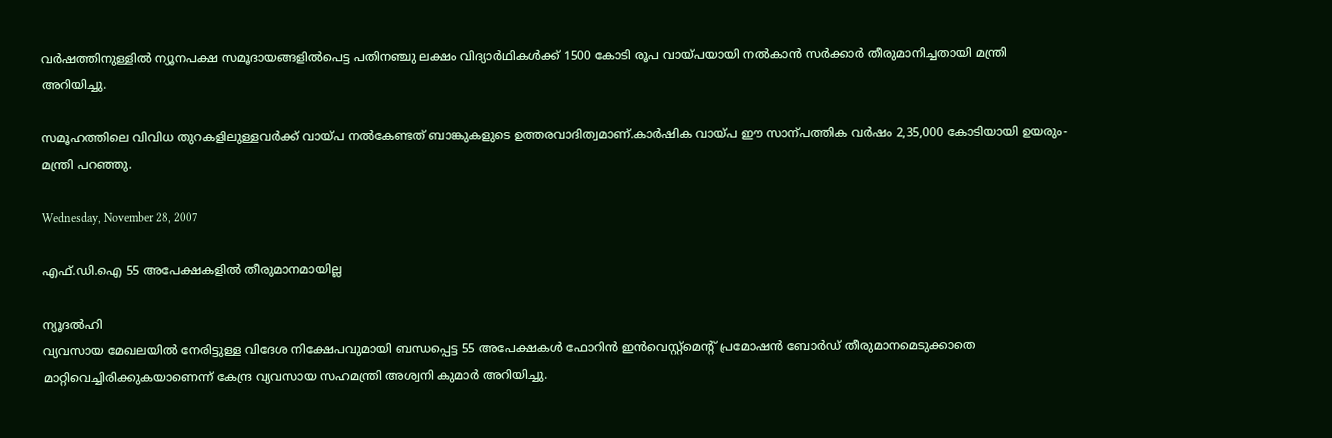വര്‍ഷത്തിനുള്ളില്‍ ന്യൂനപക്ഷ സമൂദായങ്ങളില്‍പെട്ട പതിനഞ്ചു ലക്ഷം വിദ്യാര്‍ഥികള്‍ക്ക് 1500 കോടി രൂപ വായ്പയായി നല്‍കാന്‍ സര്‍ക്കാര്‍ തീരുമാനിച്ചതായി മന്ത്രി അറിയിച്ചു.

സമൂഹത്തിലെ വിവിധ തുറകളിലുള്ളവര്‍ക്ക് വായ്പ നല്‍കേണ്ടത് ബാങ്കുകളുടെ ഉത്തരവാദിത്വമാണ്.കാര്‍ഷിക വായ്പ ഈ സാന്പത്തിക വര്‍ഷം 2,35,000 കോടിയായി ഉയരും-മന്ത്രി പറഞ്ഞു.

Wednesday, November 28, 2007

എഫ്.ഡി.ഐ 55 അപേക്ഷകളില്‍ തീരുമാനമായില്ല

ന്യൂദല്‍ഹി
വ്യവസായ മേഖലയില്‍ നേരിട്ടുള്ള വിദേശ നിക്ഷേപവുമായി ബന്ധപ്പെട്ട 55 അപേക്ഷകള്‍ ഫോറിന്‍ ഇന്‍വെസ്റ്റ്മെന്‍റ് പ്രമോഷന്‍ ബോര്‍ഡ് തീരുമാനമെടുക്കാതെ മാറ്റിവെച്ചിരിക്കുകയാണെന്ന് കേന്ദ്ര വ്യവസായ സഹമന്ത്രി അശ്വനി കുമാര്‍ അറിയിച്ചു.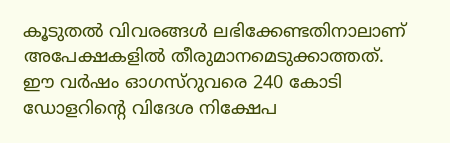കൂടുതല്‍ വിവരങ്ങള്‍ ലഭിക്കേണ്ടതിനാലാണ് അപേക്ഷകളില്‍ തീരുമാനമെടുക്കാത്തത്. ഈ വര്‍ഷം ഓഗസ്റുവരെ 240 കോടി ഡോളറിന്‍റെ വിദേശ നിക്ഷേപ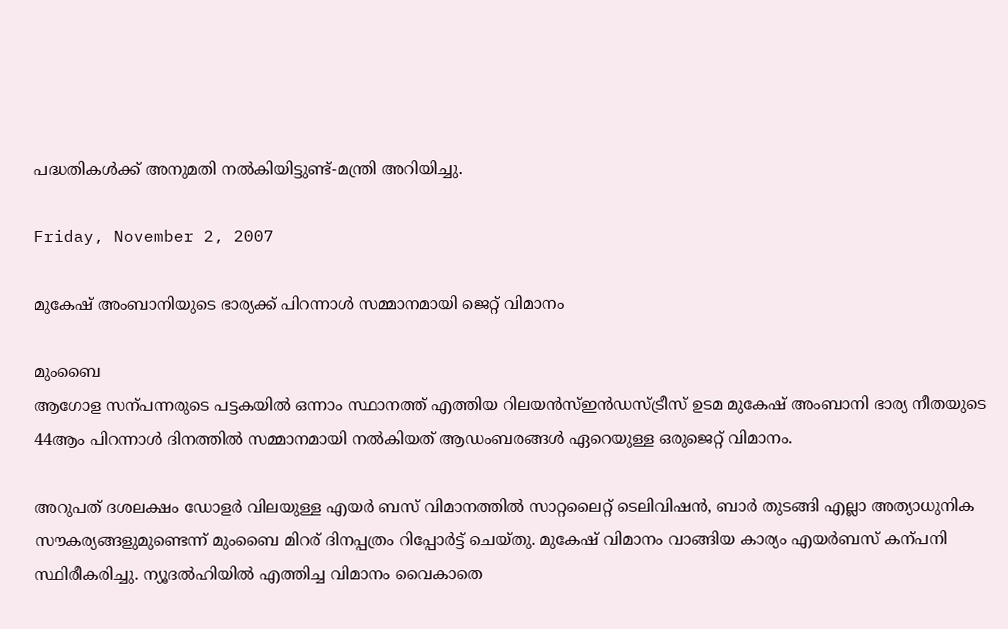പദ്ധതികള്‍ക്ക് അനുമതി നല്‍കിയിട്ടുണ്ട്-മന്ത്രി അറിയിച്ചു.

Friday, November 2, 2007

മുകേഷ് അംബാനിയുടെ ഭാര്യക്ക് പിറന്നാള്‍ സമ്മാനമായി ജെറ്റ് വിമാനം

മുംബൈ
ആഗോള സന്പന്നരുടെ പട്ടകയില്‍ ഒന്നാം സ്ഥാനത്ത് എത്തിയ റിലയന്‍സ്ഇന്‍ഡസ്ട്രീസ് ഉടമ മുകേഷ് അംബാനി ഭാര്യ നീതയുടെ 44ആം പിറന്നാള്‍ ദിനത്തില്‍ സമ്മാനമായി നല്‍കിയത് ആഡംബരങ്ങള്‍ ഏറെയുള്ള ഒരുജെറ്റ് വിമാനം.

അറുപത് ദശലക്ഷം ഡോളര്‍ വിലയുള്ള എയര്‍ ബസ് വിമാനത്തില്‍ സാറ്റലൈറ്റ് ടെലിവിഷന്‍, ബാര്‍ തുടങ്ങി എല്ലാ അത്യാധുനിക സൗകര്യങ്ങളുമുണ്ടെന്ന് മുംബൈ മിറര് ദിനപ്പത്രം റിപ്പോര്‍ട്ട് ചെയ്തു. മുകേഷ് വിമാനം വാങ്ങിയ കാര്യം എയര്‍ബസ് കന്പനി സ്ഥിരീകരിച്ചു. ന്യൂദല്‍ഹിയില്‍ എത്തിച്ച വിമാനം വൈകാതെ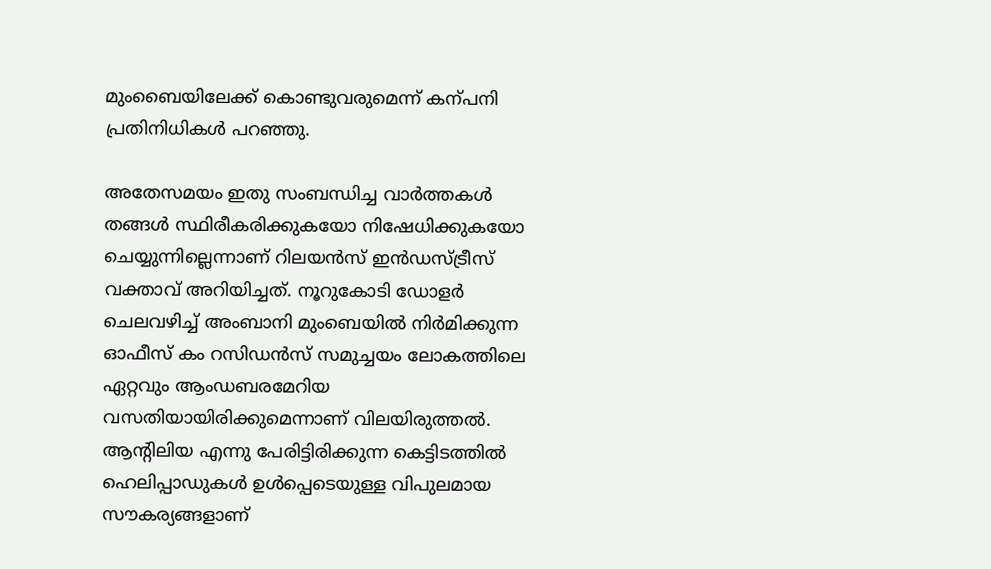മുംബൈയിലേക്ക് കൊണ്ടുവരുമെന്ന് കന്പനി പ്രതിനിധികള്‍ പറഞ്ഞു.

അതേസമയം ഇതു സംബന്ധിച്ച വാര്‍ത്തകള്‍ തങ്ങള്‍ സ്ഥിരീകരിക്കുകയോ നിഷേധിക്കുകയോ ചെയ്യുന്നില്ലെന്നാണ് റിലയന്‍സ് ഇന്‍ഡസ്ട്രീസ് വക്താവ് അറിയിച്ചത്. നൂറുകോടി ഡോളര്‍ ചെലവഴിച്ച് അംബാനി മുംബെയില്‍ നിര്‍മിക്കുന്ന ഓഫീസ് കം റസിഡന്‍സ് സമുച്ചയം ലോകത്തിലെ ഏറ്റവും ആംഡബരമേറിയ വസതിയായിരിക്കുമെന്നാണ് വിലയിരുത്തല്‍. ആന്‍റിലിയ എന്നു പേരിട്ടിരിക്കുന്ന കെട്ടിടത്തില്‍ ഹെലിപ്പാഡുകള്‍ ഉള്‍പ്പെടെയുള്ള വിപുലമായ സൗകര്യങ്ങളാണ്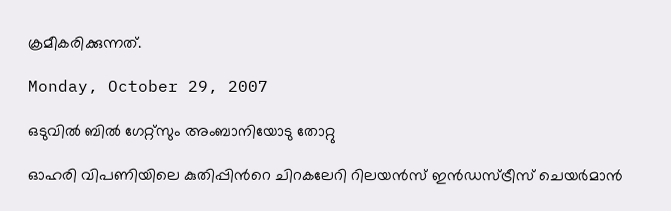ക്രമീകരിക്കുന്നത്.

Monday, October 29, 2007

ഒടുവില്‍ ബില്‍ ഗേറ്റ്സും അംബാനിയോടു തോറ്റു

ഓഹരി വിപണിയിലെ കുതിപ്പിന്‍റെ ചിറകലേറി റിലയന്‍സ് ഇന്‍ഡസ്ട്രീസ് ചെയര്‍മാന്‍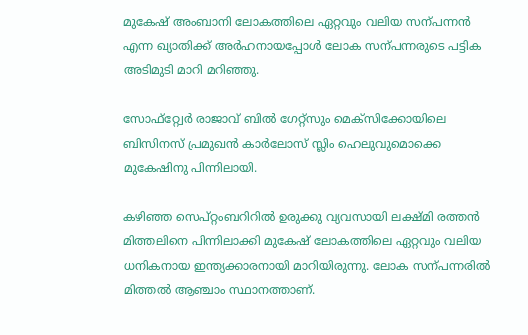മുകേഷ് അംബാനി ലോകത്തിലെ ഏറ്റവും വലിയ സന്പന്നന്‍ എന്ന ഖ്യാതിക്ക് അര്‍ഹനായപ്പോള്‍ ലോക സന്പന്നരുടെ പട്ടിക അടിമുടി മാറി മറിഞ്ഞു.

സോഫ്റ്റ്വേര്‍ രാജാവ് ബില്‍ ഗേറ്റ്സും മെക്സിക്കോയിലെ ബിസിനസ് പ്രമുഖന്‍ കാര്‍ലോസ് സ്ലിം ഹെലുവുമൊക്കെ മുകേഷിനു പിന്നിലായി.

കഴിഞ്ഞ സെപ്റ്റംബറിറില്‍ ഉരുക്കു വ്യവസായി ലക്ഷ്മി രത്തന്‍ മിത്തലിനെ പിന്നിലാക്കി മുകേഷ് ലോകത്തിലെ ഏറ്റവും വലിയ ധനികനായ ഇന്ത്യക്കാരനായി മാറിയിരുന്നു. ലോക സന്പന്നരില്‍ മിത്തല്‍ ആഞ്ചാം സ്ഥാനത്താണ്.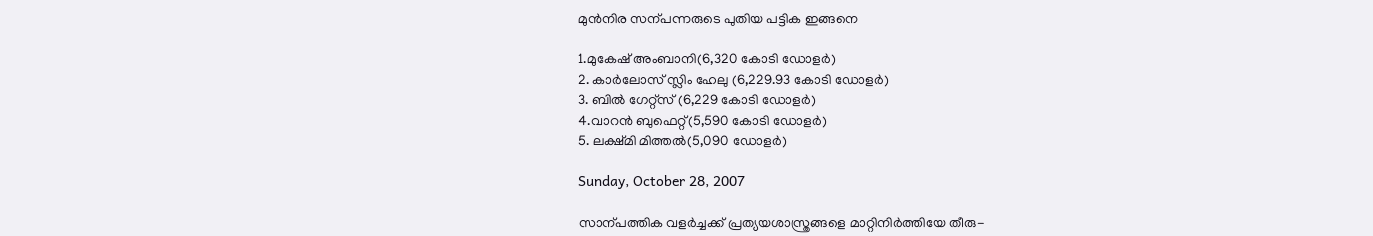മുന്‍നിര സന്പന്നരുടെ പുതിയ പട്ടിക ഇങ്ങനെ

1.മുകേഷ് അംബാനി(6,320 കോടി ഡോളര്‍)
2. കാര്‍ലോസ് സ്ലിം ഹേലു (6,229.93 കോടി ഡോളര്‍)
3. ബില്‍ ഗേറ്റ്സ് (6,229 കോടി ഡോളര്‍)
4.വാറന്‍ ബുഫെറ്റ്(5,590 കോടി ഡോളര്‍)
5. ലക്ഷ്മി മിത്തല്‍(5,090 ഡോളര്‍)

Sunday, October 28, 2007

സാന്പത്തിക വളര്‍ച്ചക്ക് പ്രത്യയശാസ്ത്രങ്ങളെ മാറ്റിനിര്‍ത്തിയേ തീരു-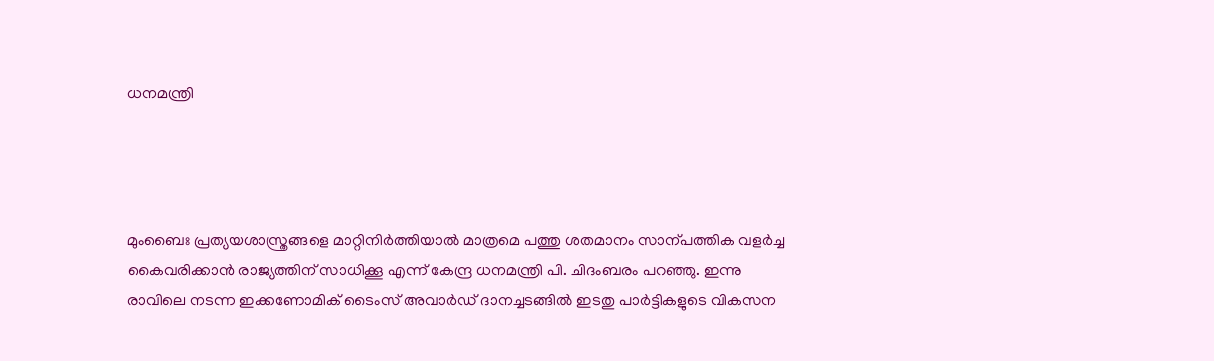ധനമന്ത്രി




മുംബൈഃ പ്രത്യയശാസ്ത്രങ്ങളെ മാറ്റിനിര്‍ത്തിയാല്‍ മാത്രമെ പത്തു ശതമാനം സാന്പത്തിക വളര്‍ച്ച കൈവരിക്കാന്‍ രാജ്യത്തിന് സാധിക്കൂ എന്ന് കേന്ദ്ര ധനമന്ത്രി പി. ചിദംബരം പറഞ്ഞു. ഇന്നു രാവിലെ നടന്ന ഇക്കണോമിക് ടൈംസ് അവാര്‍ഡ് ദാനച്ചടങ്ങില്‍ ഇടതു പാര്‍ട്ടികളുടെ വികസന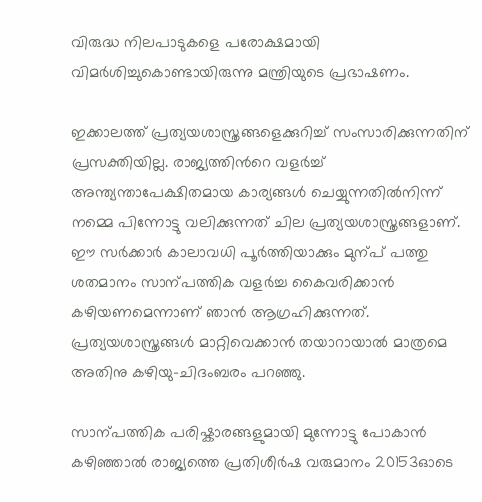വിരുദ്ധ നിലപാടുകളെ പരോക്ഷമായി വിമര്‍ശിച്ചുകൊണ്ടായിരുന്നു മന്ത്രിയുടെ പ്രഭാഷണം.

ഇക്കാലത്ത് പ്രത്യയശാസ്ത്രങ്ങളെക്കുറിച്ച് സംസാരിക്കുന്നതിന് പ്രസക്തിയില്ല. രാജ്യത്തിന്‍റെ വളര്‍ച്ച് അന്ത്യന്താപേക്ഷിതമായ കാര്യങ്ങള്‍ ചെയ്യുന്നതില്‍നിന്ന് നമ്മെ പിന്നോട്ടു വലിക്കുന്നത് ചില പ്രത്യയശാസ്ത്രങ്ങളാണ്. ഈ സര്‍ക്കാര്‍ കാലാവധി പൂര്‍ത്തിയാക്കും മുന്പ് പത്തു ശതമാനം സാന്പത്തിക വളര്‍ച്ച കൈവരിക്കാന്‍ കഴിയണമെന്നാണ് ഞാന്‍ ആഗ്രഹിക്കുന്നത്. പ്രത്യയശാസ്ത്രങ്ങള്‍ മാറ്റിവെക്കാന്‍ തയാറായാല്‍ മാത്രമെ അതിനു കഴിയു-ചിദംബരം പറഞ്ഞു.

സാന്പത്തിക പരിഷ്കാരങ്ങളുമായി മുന്നോട്ടു പോകാന്‍ കഴിഞ്ഞാല്‍ രാജ്യത്തെ പ്രതിശീര്‍ഷ വരുമാനം 20153ഓടെ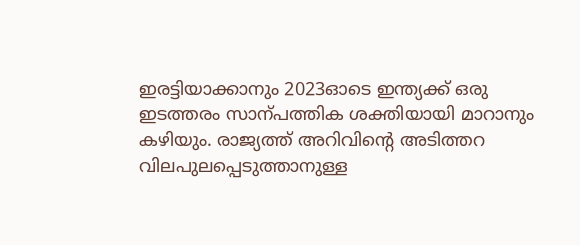ഇരട്ടിയാക്കാനും 2023ഓടെ ഇന്ത്യക്ക് ഒരു ഇടത്തരം സാന്പത്തിക ശക്തിയായി മാറാനും കഴിയും. രാജ്യത്ത് അറിവിന്‍റെ അടിത്തറ വിലപുലപ്പെടുത്താനുള്ള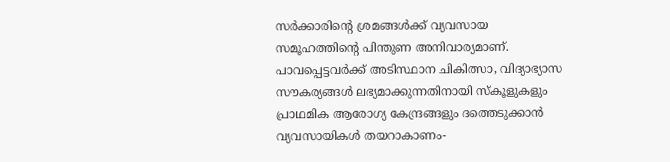സര്‍ക്കാരിന്‍റെ ശ്രമങ്ങള്‍ക്ക് വ്യവസായ സമൂഹത്തിന്‍റെ പിന്തുണ അനിവാര്യമാണ്. പാവപ്പെട്ടവര്‍ക്ക് അടിസ്ഥാന ചികിത്സാ, വിദ്യാഭ്യാസ സൗകര്യങ്ങള്‍ ലഭ്യമാക്കുന്നതിനായി സ്കൂളുകളും പ്രാഥമിക ആരോഗ്യ കേന്ദ്രങ്ങളും ദത്തെടുക്കാന്‍ വ്യവസായികള്‍ തയറാകാണം-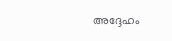അദ്ദേഹം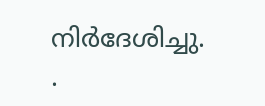നിര്‍ദേശിച്ചു.
.